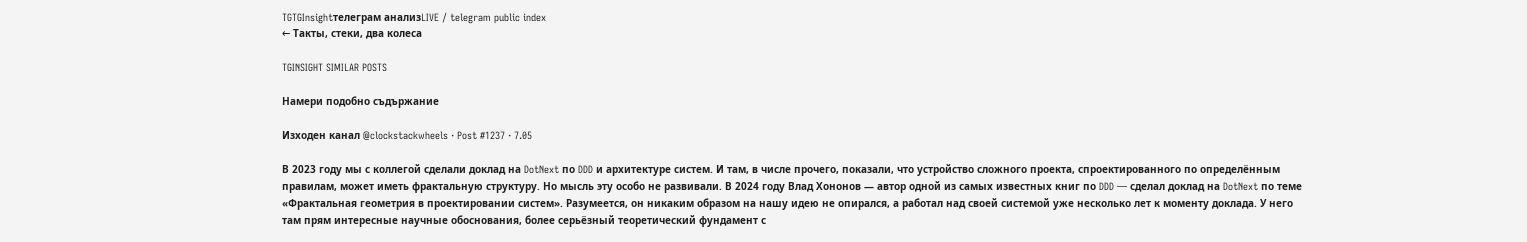TGTGInsightтелеграм анализLIVE / telegram public index
← Такты, стеки, два колеса

TGINSIGHT SIMILAR POSTS

Намери подобно съдържание

Изходен канал @clockstackwheels · Post #1237 · 7.05

В 2023 году мы с коллегой сделали доклад на DotNext по DDD и архитектуре систем. И там, в числе прочего, показали, что устройство сложного проекта, спроектированного по определённым правилам, может иметь фрактальную структуру. Но мысль эту особо не развивали. В 2024 году Влад Хононов — автор одной из самых известных книг по DDD — сделал доклад на DotNext по теме «Фрактальная геометрия в проектировании систем». Разумеется, он никаким образом на нашу идею не опирался, а работал над своей системой уже несколько лет к моменту доклада. У него там прям интересные научные обоснования, более серьёзный теоретический фундамент с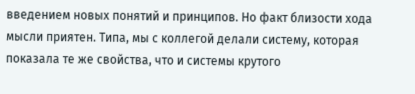введением новых понятий и принципов. Но факт близости хода мысли приятен. Типа, мы с коллегой делали систему, которая показала те же свойства, что и системы крутого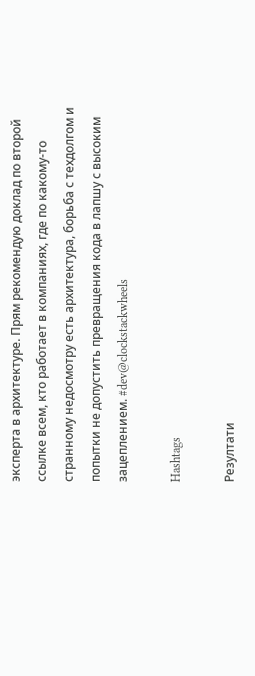эксперта в архитектуре. Прям рекомендую доклад по второй ссылке всем, кто работает в компаниях, где по какому-то странному недосмотру есть архитектура, борьба с техдолгом и попытки не допустить превращения кода в лапшу с высоким зацеплением. #dev@clockstackwheels

Hashtags

Резултати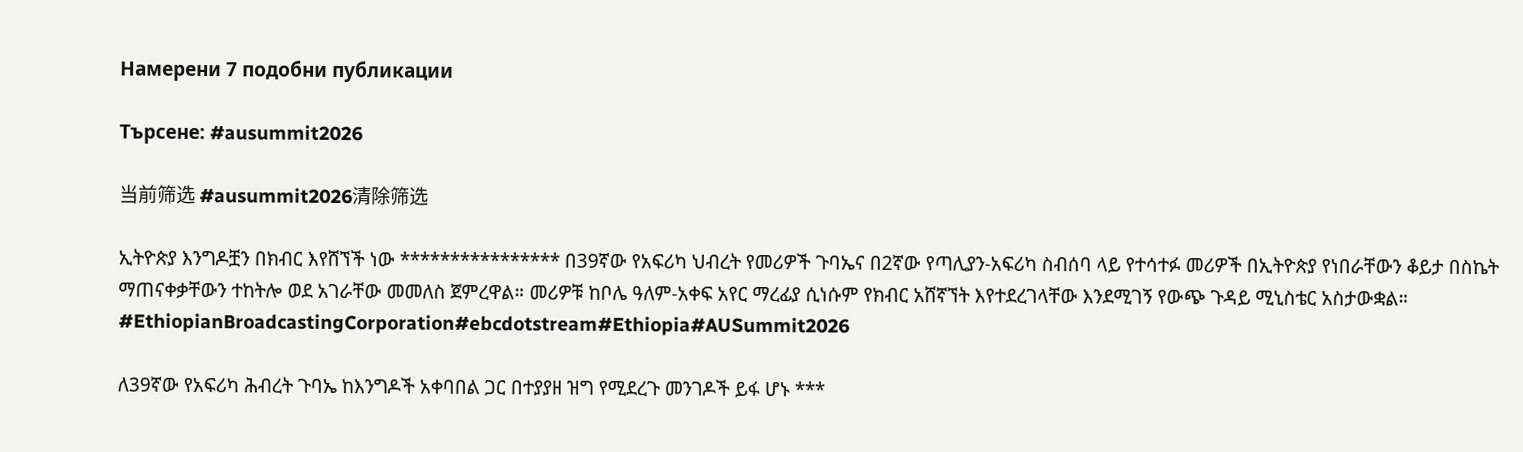Намерени 7 подобни публикации

Търсене: #ausummit2026

当前筛选 #ausummit2026清除筛选

ኢትዮጵያ እንግዶቿን በክብር እየሸኘች ነው **************** በ39ኛው የአፍሪካ ህብረት የመሪዎች ጉባኤና በ2ኛው የጣሊያን-አፍሪካ ስብሰባ ላይ የተሳተፉ መሪዎች በኢትዮጵያ የነበራቸውን ቆይታ በስኬት ማጠናቀቃቸውን ተከትሎ ወደ አገራቸው መመለስ ጀምረዋል። መሪዎቹ ከቦሌ ዓለም-አቀፍ አየር ማረፊያ ሲነሱም የክብር አሸኛኘት እየተደረገላቸው እንደሚገኝ የውጭ ጉዳይ ሚኒስቴር አስታውቋል። #EthiopianBroadcastingCorporation#ebcdotstream#Ethiopia#AUSummit2026

ለ39ኛው የአፍሪካ ሕብረት ጉባኤ ከእንግዶች አቀባበል ጋር በተያያዘ ዝግ የሚደረጉ መንገዶች ይፋ ሆኑ ***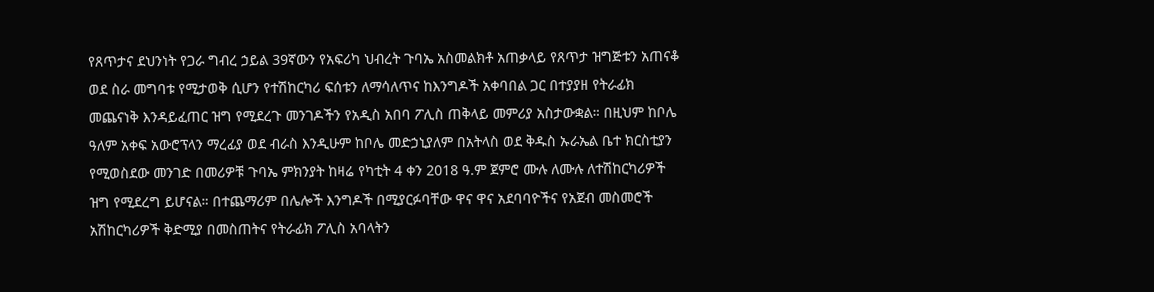የጸጥታና ደህንነት የጋራ ግብረ ኃይል 39ኛውን የአፍሪካ ህብረት ጉባኤ አስመልክቶ አጠቃላይ የጸጥታ ዝግጅቱን አጠናቆ ወደ ስራ መግባቱ የሚታወቅ ሲሆን የተሽከርካሪ ፍሰቱን ለማሳለጥና ከእንግዶች አቀባበል ጋር በተያያዘ የትራፊክ መጨናነቅ እንዳይፈጠር ዝግ የሚደረጉ መንገዶችን የአዲስ አበባ ፖሊስ ጠቅላይ መምሪያ አስታውቋል። በዚህም ከቦሌ ዓለም አቀፍ አውሮፕላን ማረፊያ ወደ ብራስ እንዲሁም ከቦሌ መድኃኒያለም በአትላስ ወደ ቅዱስ ኡራኤል ቤተ ክርስቲያን የሚወስደው መንገድ በመሪዎቹ ጉባኤ ምክንያት ከዛሬ የካቲት 4 ቀን 2018 ዓ.ም ጀምሮ ሙሉ ለሙሉ ለተሽከርካሪዎች ዝግ የሚደረግ ይሆናል። በተጨማሪም በሌሎች እንግዶች በሚያርፉባቸው ዋና ዋና አደባባዮችና የአጀብ መስመሮች አሽከርካሪዎች ቅድሚያ በመስጠትና የትራፊክ ፖሊስ አባላትን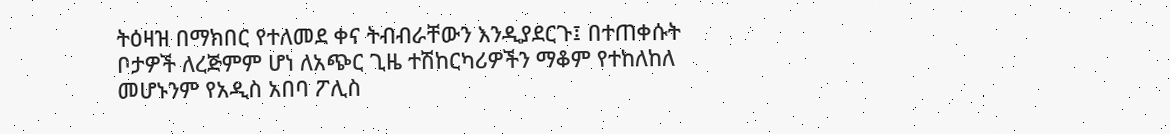ትዕዛዝ በማክበር የተለመደ ቀና ትብብራቸውን እንዲያደርጉ፤ በተጠቀሱት ቦታዎች ለረጅምም ሆነ ለአጭር ጊዜ ተሽከርካሪዎችን ማቆም የተከለከለ መሆኑንም የአዲስ አበባ ፖሊስ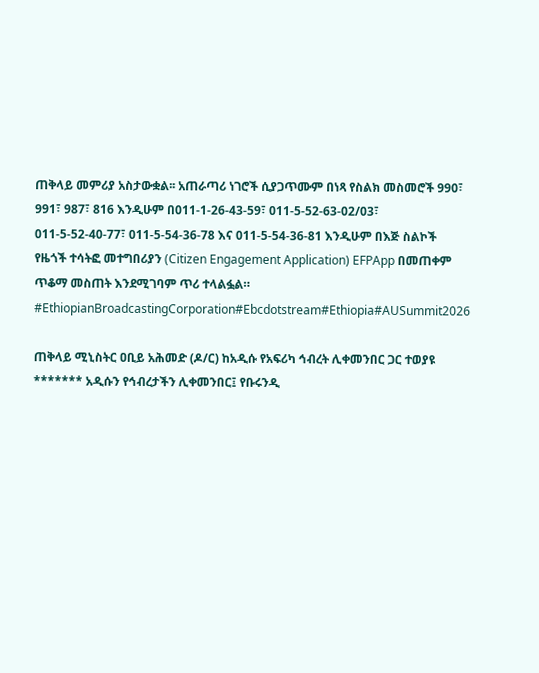ጠቅላይ መምሪያ አስታውቋል፡፡ አጠራጣሪ ነገሮች ሲያጋጥሙም በነጻ የስልክ መስመሮች 990፣ 991፣ 987፣ 816 እንዲሁም በ011-1-26-43-59፣ 011-5-52-63-02/03፣ 011-5-52-40-77፣ 011-5-54-36-78 እና 011-5-54-36-81 እንዲሁም በእጅ ስልኮች የዜጎች ተሳትፎ መተግበሪያን (Citizen Engagement Application) EFPApp በመጠቀም ጥቆማ መስጠት እንደሚገባም ጥሪ ተላልፏል። #EthiopianBroadcastingCorporation#Ebcdotstream#Ethiopia#AUSummit2026

ጠቅላይ ሚኒስትር ዐቢይ አሕመድ (ዶ/ር) ከአዲሱ የአፍሪካ ኅብረት ሊቀመንበር ጋር ተወያዩ ******* አዲሱን የኅብረታችን ሊቀመንበር፤ የቡሩንዲ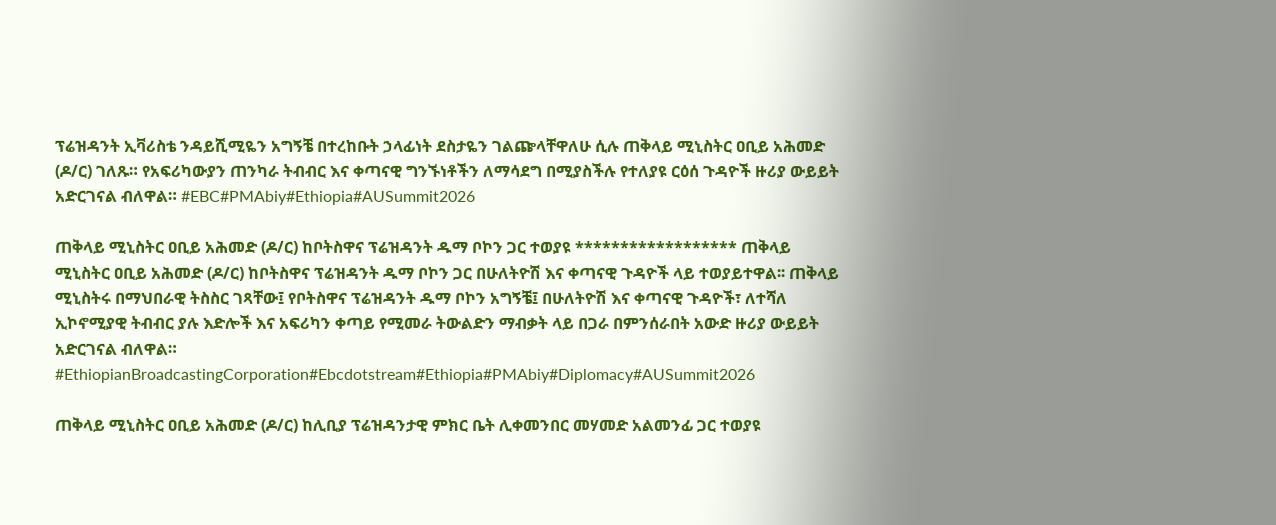ፕሬዝዳንት ኢቫሪስቴ ንዳይሺሚዬን አግኝቼ በተረከቡት ኃላፊነት ደስታዬን ገልጬላቸዋለሁ ሲሉ ጠቅላይ ሚኒስትር ዐቢይ አሕመድ (ዶ/ር) ገለጹ። የአፍሪካውያን ጠንካራ ትብብር እና ቀጣናዊ ግንኙነቶችን ለማሳደግ በሚያስችሉ የተለያዩ ርዕሰ ጉዳዮች ዙሪያ ውይይት አድርገናል ብለዋል። #EBC#PMAbiy#Ethiopia#AUSummit2026

ጠቅላይ ሚኒስትር ዐቢይ አሕመድ (ዶ/ር) ከቦትስዋና ፕሬዝዳንት ዱማ ቦኮን ጋር ተወያዩ ****************** ጠቅላይ ሚኒስትር ዐቢይ አሕመድ (ዶ/ር) ከቦትስዋና ፕሬዝዳንት ዱማ ቦኮን ጋር በሁለትዮሽ እና ቀጣናዊ ጉዳዮች ላይ ተወያይተዋል፡፡ ጠቅላይ ሚኒስትሩ በማህበራዊ ትስስር ገጻቸው፤ የቦትስዋና ፕሬዝዳንት ዱማ ቦኮን አግኝቼ፤ በሁለትዮሽ እና ቀጣናዊ ጉዳዮች፣ ለተሻለ ኢኮኖሚያዊ ትብብር ያሉ እድሎች እና አፍሪካን ቀጣይ የሚመራ ትውልድን ማብቃት ላይ በጋራ በምንሰራበት አውድ ዙሪያ ውይይት አድርገናል ብለዋል። #EthiopianBroadcastingCorporation#Ebcdotstream#Ethiopia#PMAbiy#Diplomacy#AUSummit2026

ጠቅላይ ሚኒስትር ዐቢይ አሕመድ (ዶ/ር) ከሊቢያ ፕሬዝዳንታዊ ምክር ቤት ሊቀመንበር መሃመድ አልመንፊ ጋር ተወያዩ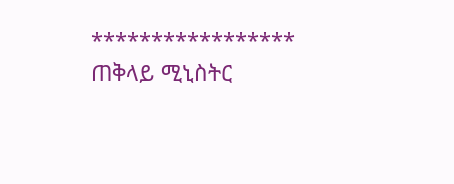***************** ጠቅላይ ሚኒስትር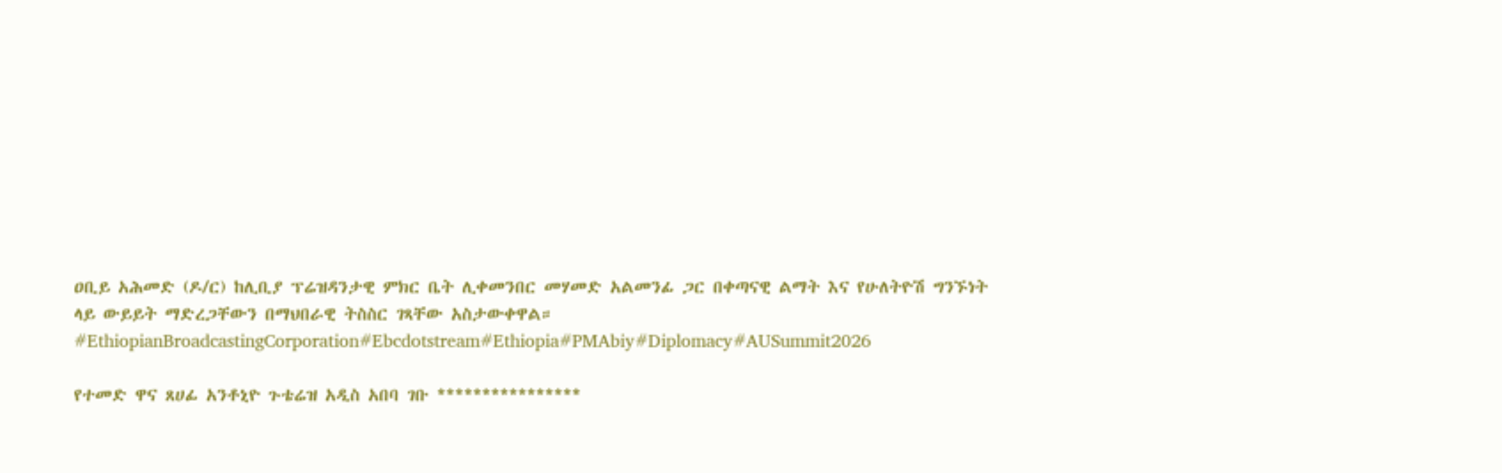ዐቢይ አሕመድ (ዶ/ር) ከሊቢያ ፕሬዝዳንታዊ ምክር ቤት ሊቀመንበር መሃመድ አልመንፊ ጋር በቀጣናዊ ልማት እና የሁለትዮሽ ግንኙነት ላይ ውይይት ማድረጋቸውን በማህበራዊ ትስስር ገጻቸው አስታውቀዋል። #EthiopianBroadcastingCorporation#Ebcdotstream#Ethiopia#PMAbiy#Diplomacy#AUSummit2026

የተመድ ዋና ጸሀፊ አንቶኒዮ ጉቴሬዝ አዲስ አበባ ገቡ ****************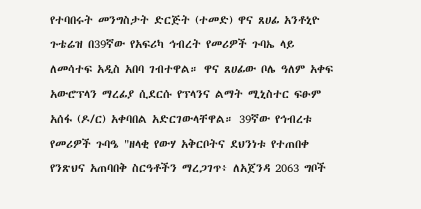የተባበሩት መንግስታት ድርጅት (ተመድ) ዋና ጸሀፊ አንቶኒዮ ጉቴሬዝ በ39ኛው የአፍሪካ ኅብረት የመሪዎች ጉባኤ ላይ ለመሳተፍ አዲስ አበባ ገብተዋል። ዋና ጸሀፊው ቦሌ ዓለም አቀፍ አውሮፕላን ማረፊያ ሲደርሱ የፕላንና ልማት ሚኒስተር ፍፁም አሰፋ (ዶ/ር) አቀባበል አድርገውላቸዋል። 39ኛው የኅብረቱ የመሪዎች ጉባዔ "ዘላቂ የውሃ አቅርቦትና ደህንነቱ የተጠበቀ የንጽህና አጠባበቅ ስርዓቶችን ማረጋገጥ፥ ለአጀንዳ 2063 ግቦች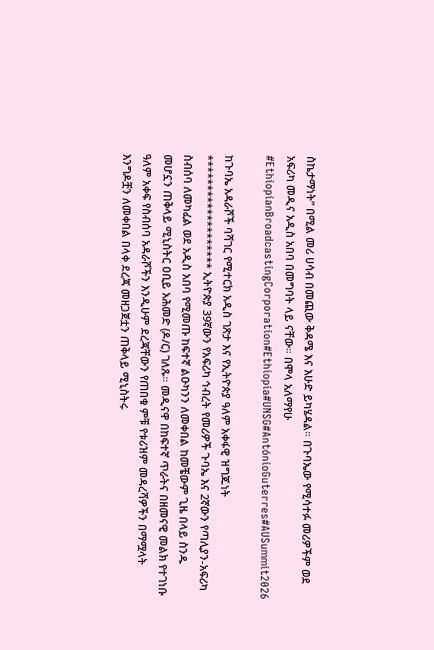ስኬታማነት” በሚል መሪ ሀሳብ በመጪው ቅዳሜ እና እሁድ ይካሄዳል። በጉባኤው የሚሳተፉ መሪዎችም ወደ አፍሪካ መዲና አዲስ አበባ በመግባት ላይ ናቸው። በሞላ አለማየሁ #EthiopianBroadcastingCorporation#Ethiopia#UNSG#AntónioGuterres#AUSummit2026

ከጉባኤ አዳራሾች ባሻገር የሚተርክ አዲስ ገጽታ እና የኢትዮጵያ ዓለም አቀፋዊ ዝግጁነት ******************* ኢትዮጵያ 39ኛውን የአፍሪካ ኅብረት የመሪዎች ጉባኤ እና 2ኛውን የጣሊያን-አፍሪካ ስብሰባ ለመካፈል ወደ አዲስ አበባ የሚመጡ ከፍተኛ ልዑካንን ለመቀበል ከመቼውም ጊዜ በላይ ስንዱ መሆኗን ጠቅላይ ሚኒስትር ዐቢይ አሕመድ (ዶ/ር) ገለጹ። መዲናዋ በከፍተኛ ጥራትና በዘመናዊ መልክ የተገነቡ ዓለም አቀፍ የስብሰባ አዳራሾችን እንዲሁም ደረጃቸውን የጠበቁ ምቹ የቱሪዝም መዳረሻዎችን በማሟላት እንግዶቿን ለመቀበል በላቀ ደረጃ መዘጋጀቷን ጠቅላይ ሚኒስትሩ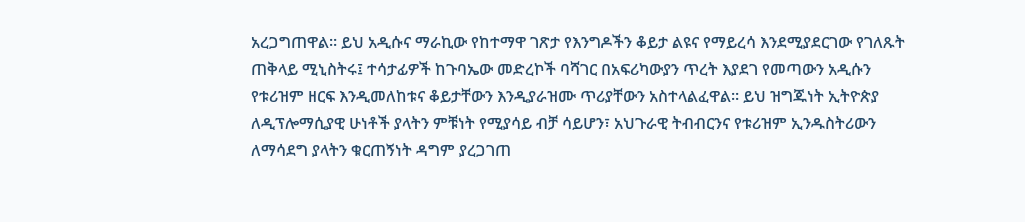አረጋግጠዋል። ይህ አዲሱና ማራኪው የከተማዋ ገጽታ የእንግዶችን ቆይታ ልዩና የማይረሳ እንደሚያደርገው የገለጹት ጠቅላይ ሚኒስትሩ፤ ተሳታፊዎች ከጉባኤው መድረኮች ባሻገር በአፍሪካውያን ጥረት እያደገ የመጣውን አዲሱን የቱሪዝም ዘርፍ እንዲመለከቱና ቆይታቸውን እንዲያራዝሙ ጥሪያቸውን አስተላልፈዋል። ይህ ዝግጁነት ኢትዮጵያ ለዲፕሎማሲያዊ ሁነቶች ያላትን ምቹነት የሚያሳይ ብቻ ሳይሆን፣ አህጉራዊ ትብብርንና የቱሪዝም ኢንዱስትሪውን ለማሳደግ ያላትን ቁርጠኝነት ዳግም ያረጋገጠ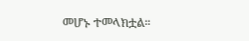መሆኑ ተመላክቷል።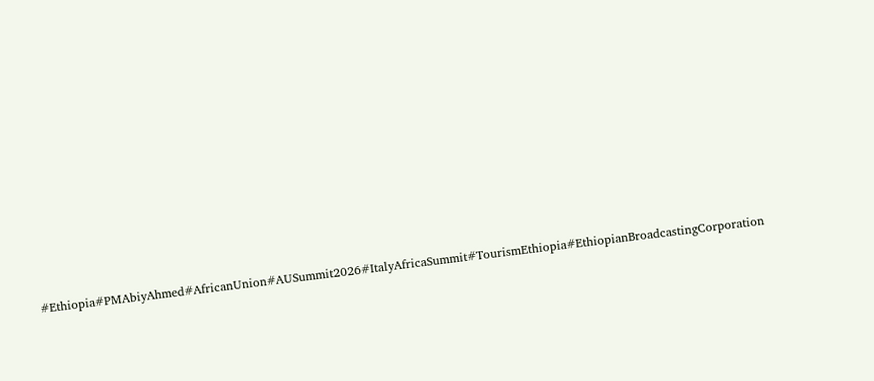#Ethiopia#PMAbiyAhmed#AfricanUnion#AUSummit2026#ItalyAfricaSummit#TourismEthiopia#EthiopianBroadcastingCorporation